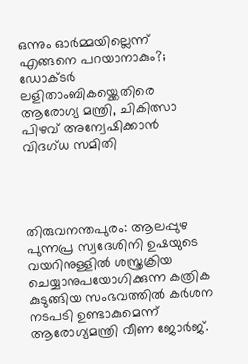ഒന്നും ഓർമ്മയില്ലെന്ന് എങ്ങനെ പറയാനാകും?; ഡോക്ടർ ലളിതാംബികയ്ക്കെതിരെ ആരോഗ്യ മന്ത്രി, ചികിത്സാ പിഴവ് അന്വേഷിക്കാൻ വിദഗ്ധ സമിതി




തിരുവനന്തപുരം: ആലപ്പുഴ പുന്നപ്ര സ്വദേശിനി ഉഷയുടെ വയറിനുള്ളിൽ ശസ്ത്രക്രിയ ചെയ്യാനുപയോഗിക്കുന്ന കത്രിക കുടുങ്ങിയ സംഭവത്തിൽ കർശന നടപടി ഉണ്ടാകുമെന്ന് ആരോഗ്യമന്ത്രി വീണ ജോർജ്.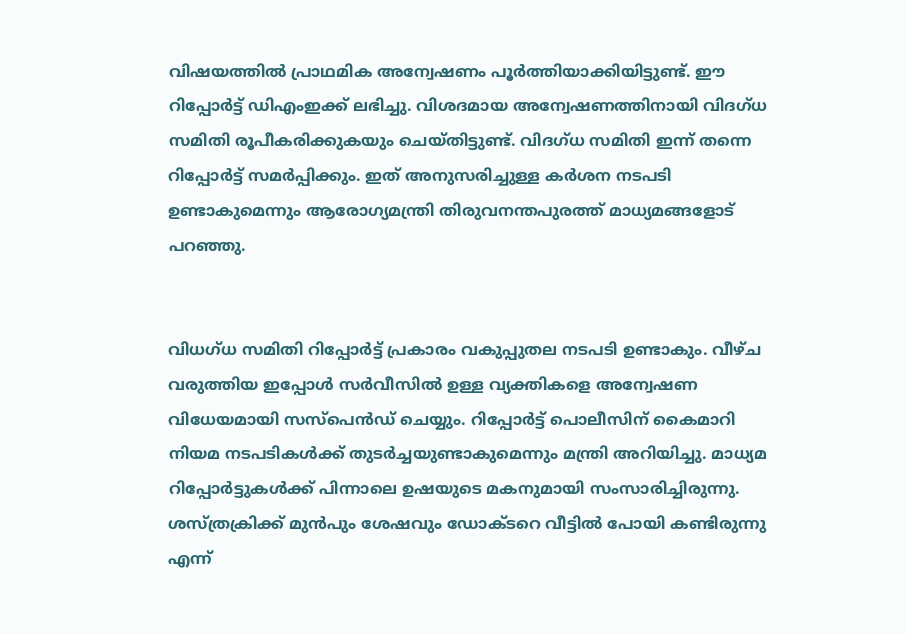വിഷയത്തിൽ പ്രാഥമിക അന്വേഷണം പൂർത്തിയാക്കിയിട്ടുണ്ട്. ഈ റിപ്പോർട്ട് ഡിഎംഇക്ക് ലഭിച്ചു. വിശദമായ അന്വേഷണത്തിനായി വിദഗ്ധ സമിതി രൂപീകരിക്കുകയും ചെയ്തിട്ടുണ്ട്. വിദഗ്ധ സമിതി ഇന്ന് തന്നെ റിപ്പോർട്ട് സമർപ്പിക്കും. ഇത് അനുസരിച്ചുള്ള കർശന നടപടി ഉണ്ടാകുമെന്നും ആരോഗ്യമന്ത്രി തിരുവനന്തപുരത്ത് മാധ്യമങ്ങളോട് പറഞ്ഞു.


വിധഗ്ധ സമിതി റിപ്പോർട്ട് പ്രകാരം വകുപ്പുതല നടപടി ഉണ്ടാകും. വീഴ്ച വരുത്തിയ ഇപ്പോൾ സർവീസിൽ ഉള്ള വ്യക്തികളെ അന്വേഷണ വിധേയമായി സസ്‌പെൻഡ് ചെയ്യും. റിപ്പോർട്ട് പൊലീസിന് കൈമാറി നിയമ നടപടികൾക്ക് തുടർച്ചയുണ്ടാകുമെന്നും മന്ത്രി അറിയിച്ചു. മാധ്യമ റിപ്പോർട്ടുകൾക്ക് പിന്നാലെ ഉഷയുടെ മകനുമായി സംസാരിച്ചിരുന്നു. ശസ്ത്രക്രിക്ക് മുൻപും ശേഷവും ഡോക്ടറെ വീട്ടിൽ പോയി കണ്ടിരുന്നു എന്ന്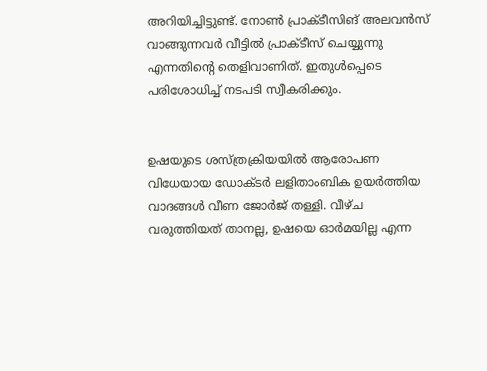അറിയിച്ചിട്ടുണ്ട്. നോൺ പ്രാക്ടീസിങ് അലവൻസ് വാങ്ങുന്നവർ വീട്ടിൽ പ്രാക്ടീസ് ചെയ്യുന്നു എന്നതിന്റെ തെളിവാണിത്. ഇതുൾപ്പെടെ പരിശോധിച്ച് നടപടി സ്വീകരിക്കും.


ഉഷയുടെ ശസ്ത്രക്രിയയിൽ ആരോപണ വിധേയായ ഡോക്ടർ ലളിതാംബിക ഉയർത്തിയ വാദങ്ങൾ വീണ ജോർജ് തള്ളി. വീഴ്ച വരുത്തിയത് താനല്ല, ഉഷയെ ഓർമയില്ല എന്ന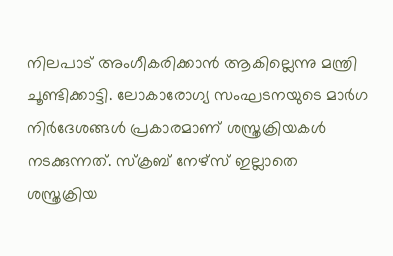നിലപാട് അംഗീകരിക്കാൻ ആകില്ലെന്നു മന്ത്രി ചൂണ്ടിക്കാട്ടി. ലോകാരോഗ്യ സംഘടനയുടെ മാർഗ നിർദേശങ്ങൾ പ്രകാരമാണ് ശസ്ത്രക്രിയകൾ നടക്കുന്നത്. സ്‌ക്രബ് നേഴ്‌സ് ഇല്ലാതെ ശസ്ത്രക്രിയ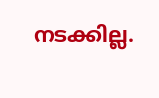നടക്കില്ല.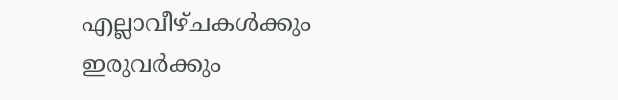എല്ലാവീഴ്ചകൾക്കും ഇരുവർക്കും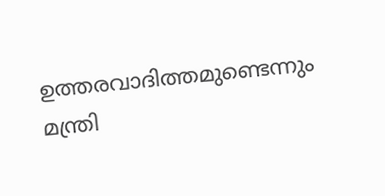ഉത്തരവാദിത്തമുണ്ടെന്നും മന്ത്രി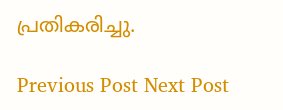പ്രതികരിച്ചു.

Previous Post Next Post